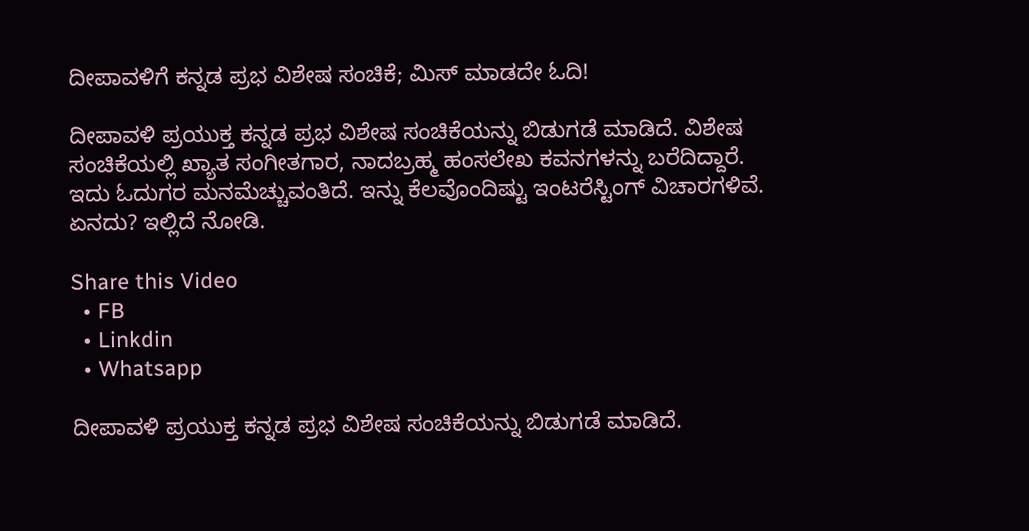ದೀಪಾವಳಿಗೆ ಕನ್ನಡ ಪ್ರಭ ವಿಶೇಷ ಸಂಚಿಕೆ; ಮಿಸ್ ಮಾಡದೇ ಓದಿ!

ದೀಪಾವಳಿ ಪ್ರಯುಕ್ತ ಕನ್ನಡ ಪ್ರಭ ವಿಶೇಷ ಸಂಚಿಕೆಯನ್ನು ಬಿಡುಗಡೆ ಮಾಡಿದೆ. ವಿಶೇಷ ಸಂಚಿಕೆಯಲ್ಲಿ ಖ್ಯಾತ ಸಂಗೀತಗಾರ, ನಾದಬ್ರಹ್ಮ ಹಂಸಲೇಖ ಕವನಗಳನ್ನು ಬರೆದಿದ್ದಾರೆ. ಇದು ಓದುಗರ ಮನಮೆಚ್ಚುವಂತಿದೆ. ಇನ್ನು ಕೆಲವೊಂದಿಷ್ಟು ಇಂಟರೆಸ್ಟಿಂಗ್ ವಿಚಾರಗಳಿವೆ. ಏನದು? ಇಲ್ಲಿದೆ ನೋಡಿ.

Share this Video
  • FB
  • Linkdin
  • Whatsapp

ದೀಪಾವಳಿ ಪ್ರಯುಕ್ತ ಕನ್ನಡ ಪ್ರಭ ವಿಶೇಷ ಸಂಚಿಕೆಯನ್ನು ಬಿಡುಗಡೆ ಮಾಡಿದೆ.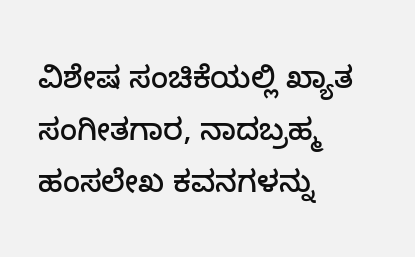ವಿಶೇಷ ಸಂಚಿಕೆಯಲ್ಲಿ ಖ್ಯಾತ ಸಂಗೀತಗಾರ, ನಾದಬ್ರಹ್ಮ ಹಂಸಲೇಖ ಕವನಗಳನ್ನು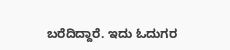ಬರೆದಿದ್ದಾರೆ. ಇದು ಓದುಗರ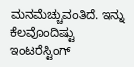ಮನಮೆಚ್ಚುವಂತಿದೆ. ಇನ್ನು ಕೆಲವೊಂದಿಷ್ಟು ಇಂಟರೆಸ್ಟಿಂಗ್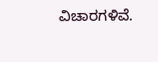ವಿಚಾರಗಳಿವೆ.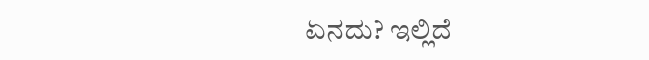ಏನದು? ಇಲ್ಲಿದೆ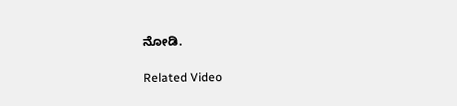ನೋಡಿ.

Related Video